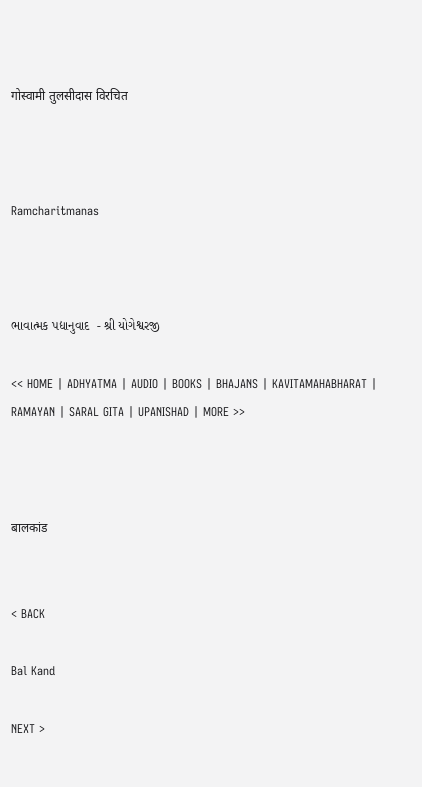गोस्वामी तुलसीदास विरचित



Ramcharitmanas



ભાવાત્મક પદ્યાનુવાદ  - શ્રી યોગેશ્વરજી

<< HOME | ADHYATMA | AUDIO | BOOKS | BHAJANS | KAVITAMAHABHARAT | RAMAYAN | SARAL GITA | UPANISHAD | MORE >>



बालकांड


< BACK

Bal Kand

NEXT >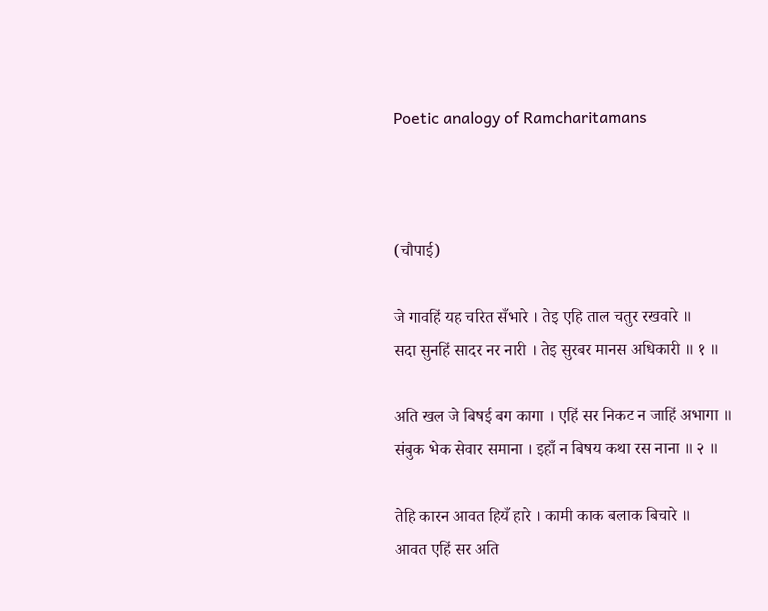Poetic analogy of Ramcharitamans



(चौपाई)

जे गावहिं यह चरित सँभारे । तेइ एहि ताल चतुर रखवारे ॥
सदा सुनहिं सादर नर नारी । तेइ सुरबर मानस अधिकारी ॥ १ ॥

अति खल जे बिषई बग कागा । एहिं सर निकट न जाहिं अभागा ॥
संबुक भेक सेवार समाना । इहाँ न बिषय कथा रस नाना ॥ २ ॥

तेहि कारन आवत हियँ हारे । कामी काक बलाक बिचारे ॥
आवत एहिं सर अति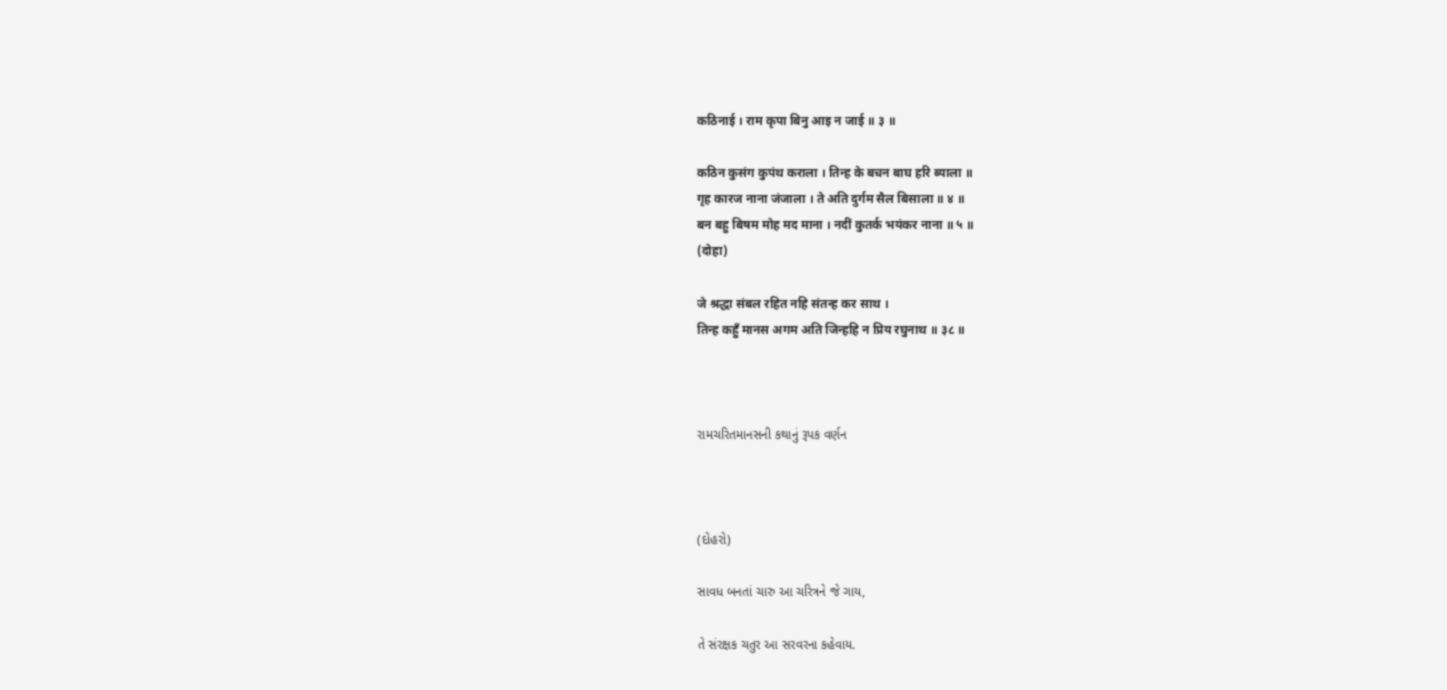कठिनाई । राम कृपा बिनु आइ न जाई ॥ ३ ॥

कठिन कुसंग कुपंथ कराला । तिन्ह के बचन बाघ हरि ब्याला ॥
गृह कारज नाना जंजाला । ते अति दुर्गम सैल बिसाला ॥ ४ ॥
बन बहु बिषम मोह मद माना । नदीं कुतर्क भयंकर नाना ॥ ५ ॥
(दोहा)

जे श्रद्धा संबल रहित नहि संतन्ह कर साथ ।
तिन्ह कहुँ मानस अगम अति जिन्हहि न प्रिय रघुनाथ ॥ ३८ ॥



રામચરિતમાનસની કથાનું રૂપક વર્ણન



(દોહરો)

સાવધ બનતાં ચારુ આ ચરિત્રને જે ગાય,

તે સંરક્ષક ચતુર આ સરવરના કહેવાય.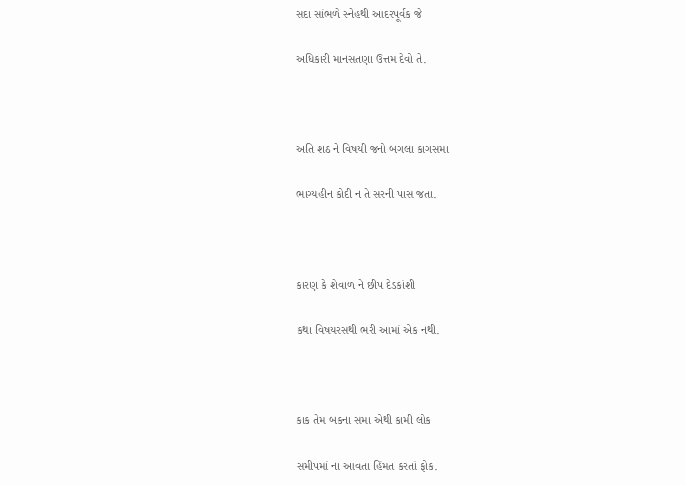સદા સાંભળે સ્નેહથી આદરપૂર્વક જે

અધિકારી માનસતણા ઉત્તમ દેવો તે.



અતિ શઠ ને વિષયી જનો બગલા કાગસમા

ભાગ્યહીન કોદી ન તે સરની પાસ જતા.



કારણ કે શેવાળ ને છીપ દેડકાંશી

કથા વિષયરસથી ભરી આમાં એક નથી.



કાક તેમ બકના સમા એથી કામી લોક

સમીપમાં ના આવતા હિંમત કરતાં ફોક.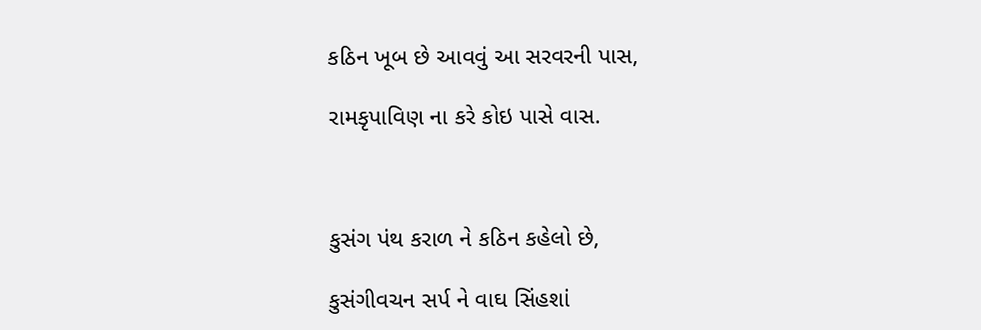કઠિન ખૂબ છે આવવું આ સરવરની પાસ,

રામકૃપાવિણ ના કરે કોઇ પાસે વાસ.



કુસંગ પંથ કરાળ ને કઠિન કહેલો છે,

કુસંગીવચન સર્પ ને વાઘ સિંહશાં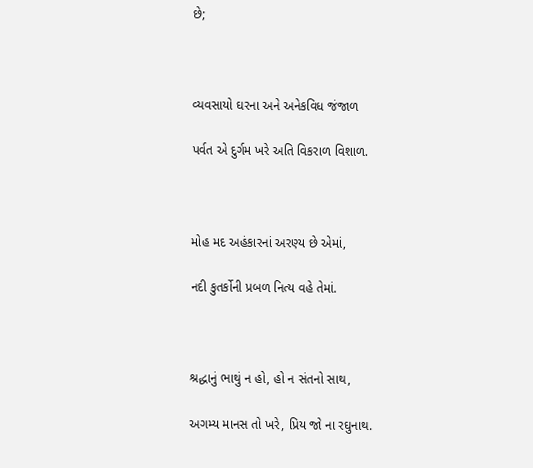છે;



વ્યવસાયો ઘરના અને અનેકવિધ જંજાળ

પર્વત એ દુર્ગમ ખરે અતિ વિકરાળ વિશાળ.



મોહ મદ અહંકારનાં અરણ્ય છે એમાં,

નદી કુતર્કોની પ્રબળ નિત્ય વહે તેમાં.



શ્રદ્ધાનું ભાથું ન હો, હો ન સંતનો સાથ,

અગમ્ય માનસ તો ખરે, પ્રિય જો ના રઘુનાથ.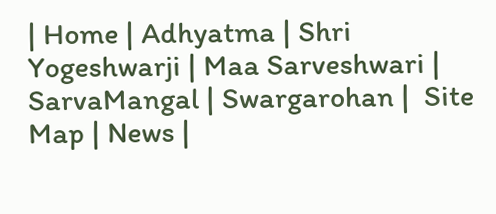| Home | Adhyatma | Shri Yogeshwarji | Maa Sarveshwari | SarvaMangal | Swargarohan |  Site Map | News |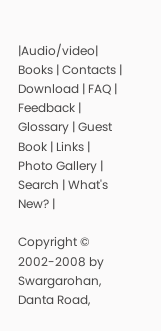|Audio/video| Books | Contacts | Download | FAQ | Feedback | Glossary | Guest Book | Links | Photo Gallery | Search | What's New? |

Copyright © 2002-2008 by Swargarohan, Danta Road,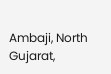Ambaji, North Gujarat,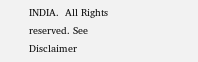INDIA.  All Rights reserved. See Disclaimer